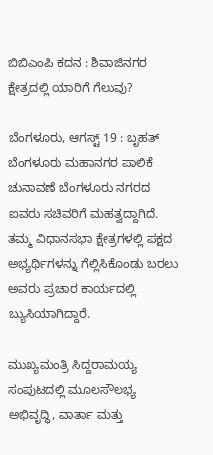ಬಿಬಿಎಂಪಿ ಕದನ : ಶಿವಾಜಿನಗರ ಕ್ಷೇತ್ರದಲ್ಲಿ ಯಾರಿಗೆ ಗೆಲುವು?

ಬೆಂಗಳೂರು, ಆಗಸ್ಟ್ 19 : ಬೃಹತ್ ಬೆಂಗಳೂರು ಮಹಾನಗರ ಪಾಲಿಕೆ ಚುನಾವಣೆ ಬೆಂಗಳೂರು ನಗರದ ಐವರು ಸಚಿವರಿಗೆ ಮಹತ್ವದ್ದಾಗಿದೆ. ತಮ್ಮ ವಿಧಾನಸಭಾ ಕ್ಷೇತ್ರಗಳಲ್ಲಿ ಪಕ್ಷದ ಅಭ್ಯರ್ಥಿಗಳನ್ನು ಗೆಲ್ಲಿಸಿಕೊಂಡು ಬರಲು ಅವರು ಪ್ರಚಾರ ಕಾರ್ಯದಲ್ಲಿ ಬ್ಯುಸಿಯಾಗಿದ್ದಾರೆ.

ಮುಖ್ಯಮಂತ್ರಿ ಸಿದ್ದರಾಮಯ್ಯ ಸಂಪುಟದಲ್ಲಿ ಮೂಲಸೌಲಭ್ಯ ಅಭಿವೃದ್ಧಿ, ವಾರ್ತಾ ಮತ್ತು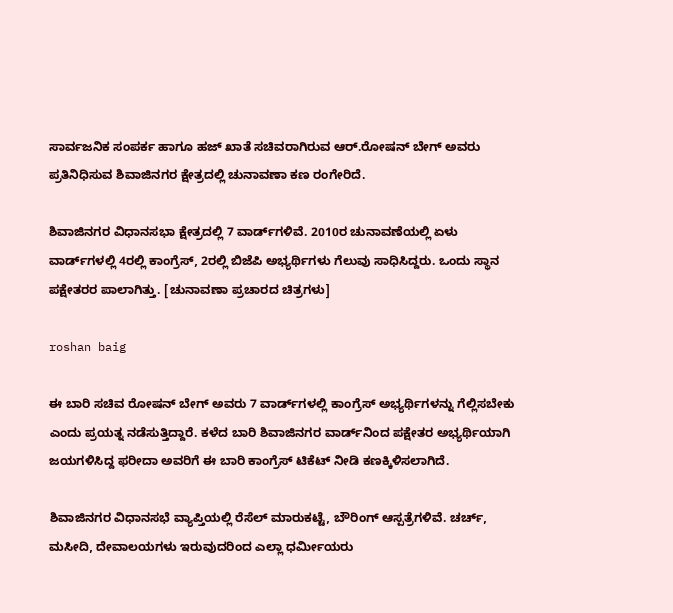ಸಾರ್ವಜನಿಕ ಸಂಪರ್ಕ ಹಾಗೂ ಹಜ್ ಖಾತೆ ಸಚಿವರಾಗಿರುವ ಆರ್.ರೋಷನ್ ಬೇಗ್ ಅವರು ಪ್ರತಿನಿಧಿಸುವ ಶಿವಾಜಿನಗರ ಕ್ಷೇತ್ರದಲ್ಲಿ ಚುನಾವಣಾ ಕಣ ರಂಗೇರಿದೆ.

ಶಿವಾಜಿನಗರ ವಿಧಾನಸಭಾ ಕ್ಷೇತ್ರದಲ್ಲಿ 7 ವಾರ್ಡ್‌ಗಳಿವೆ. 2010ರ ಚುನಾವಣೆಯಲ್ಲಿ ಏಳು ವಾರ್ಡ್‌ಗಳಲ್ಲಿ 4ರಲ್ಲಿ ಕಾಂಗ್ರೆಸ್, 2ರಲ್ಲಿ ಬಿಜೆಪಿ ಅಭ್ಯರ್ಥಿಗಳು ಗೆಲುವು ಸಾಧಿಸಿದ್ದರು. ಒಂದು ಸ್ಥಾನ ಪಕ್ಷೇತರರ ಪಾಲಾಗಿತ್ತು. [ಚುನಾವಣಾ ಪ್ರಚಾರದ ಚಿತ್ರಗಳು]

roshan baig

ಈ ಬಾರಿ ಸಚಿವ ರೋಷನ್ ಬೇಗ್ ಅವರು 7 ವಾರ್ಡ್‌ಗಳಲ್ಲಿ ಕಾಂಗ್ರೆಸ್ ಅಭ್ಯರ್ಥಿಗಳನ್ನು ಗೆಲ್ಲಿಸಬೇಕು ಎಂದು ಪ್ರಯತ್ನ ನಡೆಸುತ್ತಿದ್ದಾರೆ. ಕಳೆದ ಬಾರಿ ಶಿವಾಜಿನಗರ ವಾರ್ಡ್‌ನಿಂದ ಪಕ್ಷೇತರ ಅಭ್ಯರ್ಥಿಯಾಗಿ ಜಯಗಳಿಸಿದ್ದ ಫರೀದಾ ಅವರಿಗೆ ಈ ಬಾರಿ ಕಾಂಗ್ರೆಸ್ ಟಿಕೆಟ್ ನೀಡಿ ಕಣಕ್ಕಿಳಿಸಲಾಗಿದೆ.

ಶಿವಾಜಿನಗರ ವಿಧಾನಸಭೆ ವ್ಯಾಪ್ತಿಯಲ್ಲಿ ರೆಸೆಲ್ ಮಾರುಕಟ್ಟೆ, ಬೌರಿಂಗ್ ಆಸ್ಪತ್ರೆಗಳಿವೆ. ಚರ್ಚ್, ಮಸೀದಿ, ದೇವಾಲಯಗಳು ಇರುವುದರಿಂದ ಎಲ್ಲಾ ಧರ್ಮೀಯರು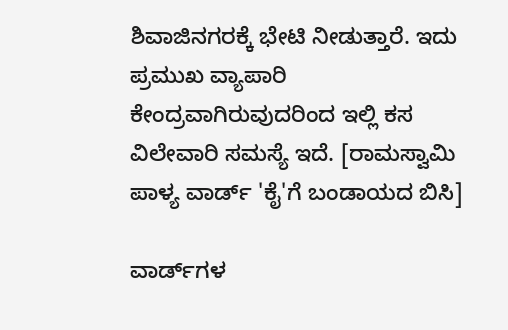ಶಿವಾಜಿನಗರಕ್ಕೆ ಭೇಟಿ ನೀಡುತ್ತಾರೆ. ಇದು ಪ್ರಮುಖ ವ್ಯಾಪಾರಿ ಕೇಂದ್ರವಾಗಿರುವುದರಿಂದ ಇಲ್ಲಿ ಕಸ ವಿಲೇವಾರಿ ಸಮಸ್ಯೆ ಇದೆ. [ರಾಮಸ್ವಾಮಿ ಪಾಳ್ಯ ವಾರ್ಡ್ 'ಕೈ'ಗೆ ಬಂಡಾಯದ ಬಿಸಿ]

ವಾರ್ಡ್‌ಗಳ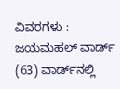ವಿವರಗಳು : ಜಯಮಹಲ್ ವಾರ್ಡ್ (63) ವಾರ್ಡ್‌ನಲ್ಲಿ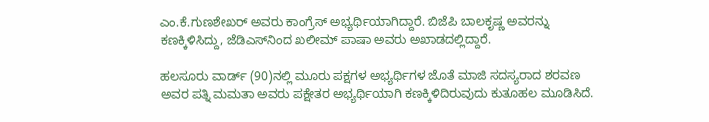ಎಂ.ಕೆ.ಗುಣಶೇಖರ್ ಅವರು ಕಾಂಗ್ರೆಸ್ ಅಭ್ಯರ್ಥಿಯಾಗಿದ್ದಾರೆ. ಬಿಜೆಪಿ ಬಾಲಕೃಷ್ಣ ಅವರನ್ನು ಕಣಕ್ಕಿಳಿಸಿದ್ದು, ಜೆಡಿಎಸ್‌ನಿಂದ ಖಲೀಮ್ ಪಾಷಾ ಅವರು ಅಖಾಡದಲ್ಲಿದ್ದಾರೆ.

ಹಲಸೂರು ವಾರ್ಡ್‌ (90)ನಲ್ಲಿ ಮೂರು ಪಕ್ಷಗಳ ಅಭ್ಯರ್ಥಿಗಳ ಜೊತೆ ಮಾಜಿ ಸದಸ್ಯರಾದ ಶರವಣ ಅವರ ಪತ್ನಿ ಮಮತಾ ಅವರು ಪಕ್ಷೇತರ ಅಭ್ಯರ್ಥಿಯಾಗಿ ಕಣಕ್ಕಿಳಿದಿರುವುದು ಕುತೂಹಲ ಮೂಡಿಸಿದೆ.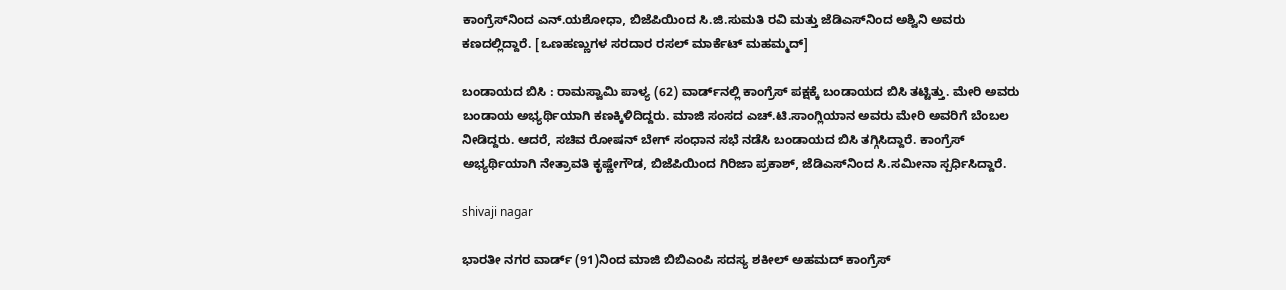ಕಾಂಗ್ರೆಸ್‌ನಿಂದ ಎನ್.ಯಶೋಧಾ, ಬಿಜೆಪಿಯಿಂದ ಸಿ.ಜಿ.ಸುಮತಿ ರವಿ ಮತ್ತು ಜೆಡಿಎಸ್‌ನಿಂದ ಅಶ್ವಿನಿ ಅವರು ಕಣದಲ್ಲಿದ್ದಾರೆ. [ಒಣಹಣ್ಣುಗಳ ಸರದಾರ ರಸಲ್ ಮಾರ್ಕೆಟ್ ಮಹಮ್ಮದ್]

ಬಂಡಾಯದ ಬಿಸಿ : ರಾಮಸ್ವಾಮಿ ಪಾಳ್ಯ (62) ವಾರ್ಡ್‌ನಲ್ಲಿ ಕಾಂಗ್ರೆಸ್ ಪಕ್ಷಕ್ಕೆ ಬಂಡಾಯದ ಬಿಸಿ ತಟ್ಟಿತ್ತು. ಮೇರಿ ಅವರು ಬಂಡಾಯ ಅಭ್ಯರ್ಥಿಯಾಗಿ ಕಣಕ್ಕಿಳಿದಿದ್ದರು. ಮಾಜಿ ಸಂಸದ ಎಚ್.ಟಿ.ಸಾಂಗ್ಲಿಯಾನ ಅವರು ಮೇರಿ ಅವರಿಗೆ ಬೆಂಬಲ ನೀಡಿದ್ದರು. ಆದರೆ, ಸಚಿವ ರೋಷನ್ ಬೇಗ್ ಸಂಧಾನ ಸಭೆ ನಡೆಸಿ ಬಂಡಾಯದ ಬಿಸಿ ತಗ್ಗಿಸಿದ್ದಾರೆ. ಕಾಂಗ್ರೆಸ್ ಅಭ್ಯರ್ಥಿಯಾಗಿ ನೇತ್ರಾವತಿ ಕೃಷ್ಣೇಗೌಡ, ಬಿಜೆಪಿಯಿಂದ ಗಿರಿಜಾ ಪ್ರಕಾಶ್, ಜೆಡಿಎಸ್‌ನಿಂದ ಸಿ.ಸಮೀನಾ ಸ್ಪರ್ಧಿಸಿದ್ದಾರೆ.

shivaji nagar

ಭಾರತೀ ನಗರ ವಾರ್ಡ್‌ (91)ನಿಂದ ಮಾಜಿ ಬಿಬಿಎಂಪಿ ಸದಸ್ಯ ಶಕೀಲ್ ಅಹಮದ್ ಕಾಂಗ್ರೆಸ್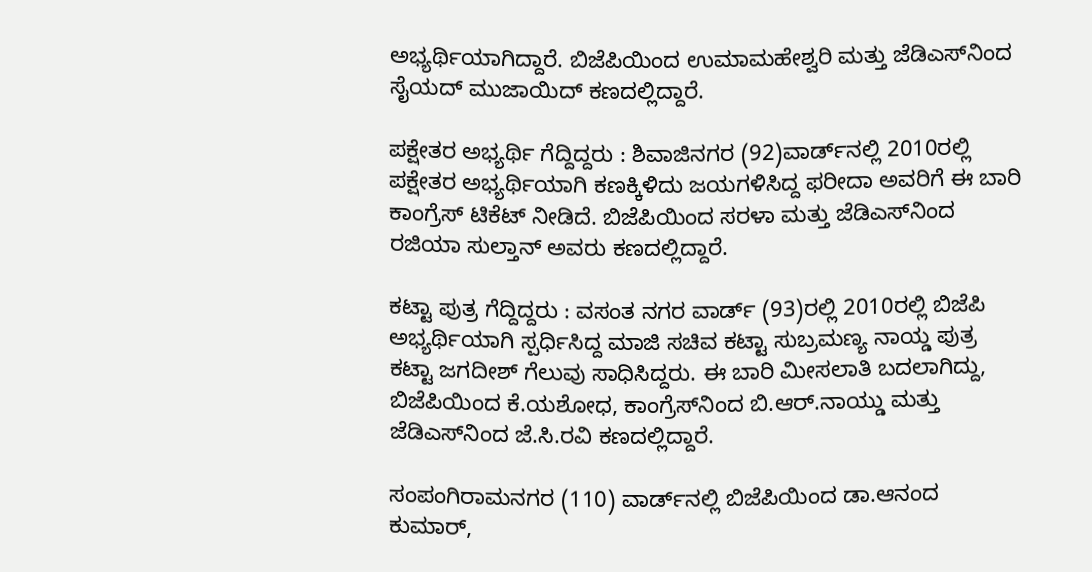ಅಭ್ಯರ್ಥಿಯಾಗಿದ್ದಾರೆ. ಬಿಜೆಪಿಯಿಂದ ಉಮಾಮಹೇಶ್ವರಿ ಮತ್ತು ಜೆಡಿಎಸ್‌ನಿಂದ ಸೈಯದ್ ಮುಜಾಯಿದ್ ಕಣದಲ್ಲಿದ್ದಾರೆ.

ಪಕ್ಷೇತರ ಅಭ್ಯರ್ಥಿ ಗೆದ್ದಿದ್ದರು : ಶಿವಾಜಿನಗರ (92)ವಾರ್ಡ್‌ನಲ್ಲಿ 2010ರಲ್ಲಿ ಪಕ್ಷೇತರ ಅಭ್ಯರ್ಥಿಯಾಗಿ ಕಣಕ್ಕಿಳಿದು ಜಯಗಳಿಸಿದ್ದ ಫರೀದಾ ಅವರಿಗೆ ಈ ಬಾರಿ ಕಾಂಗ್ರೆಸ್ ಟಿಕೆಟ್ ನೀಡಿದೆ. ಬಿಜೆಪಿಯಿಂದ ಸರಳಾ ಮತ್ತು ಜೆಡಿಎಸ್‌ನಿಂದ ರಜಿಯಾ ಸುಲ್ತಾನ್ ಅವರು ಕಣದಲ್ಲಿದ್ದಾರೆ.

ಕಟ್ಟಾ ಪುತ್ರ ಗೆದ್ದಿದ್ದರು : ವಸಂತ ನಗರ ವಾರ್ಡ್‌ (93)ರಲ್ಲಿ 2010ರಲ್ಲಿ ಬಿಜೆಪಿ ಅಭ್ಯರ್ಥಿಯಾಗಿ ಸ್ಪರ್ಧಿಸಿದ್ದ ಮಾಜಿ ಸಚಿವ ಕಟ್ಟಾ ಸುಬ್ರಮಣ್ಯ ನಾಯ್ಡ ಪುತ್ರ ಕಟ್ಟಾ ಜಗದೀಶ್ ಗೆಲುವು ಸಾಧಿಸಿದ್ದರು. ಈ ಬಾರಿ ಮೀಸಲಾತಿ ಬದಲಾಗಿದ್ದು, ಬಿಜೆಪಿಯಿಂದ ಕೆ.ಯಶೋಧ, ಕಾಂಗ್ರೆಸ್‌ನಿಂದ ಬಿ.ಆರ್‌.ನಾಯ್ಡು ಮತ್ತು ಜೆಡಿಎಸ್‌ನಿಂದ ಜೆ.ಸಿ.ರವಿ ಕಣದಲ್ಲಿದ್ದಾರೆ.

ಸಂಪಂಗಿರಾಮನಗರ (110) ವಾರ್ಡ್‌ನಲ್ಲಿ ಬಿಜೆಪಿಯಿಂದ ಡಾ.ಆನಂದ ಕುಮಾರ್,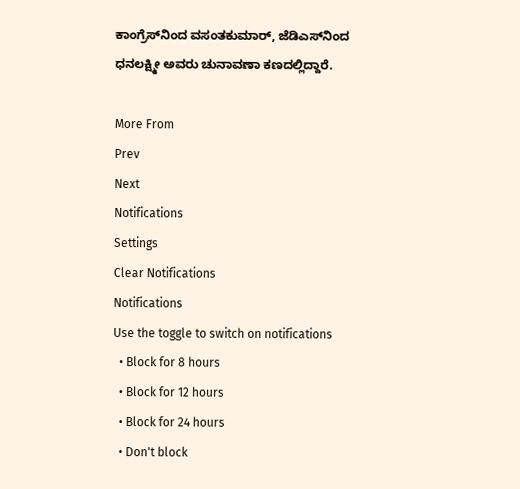ಕಾಂಗ್ರೆಸ್‌ನಿಂದ ವಸಂತಕುಮಾರ್, ಜೆಡಿಎಸ್‌ನಿಂದ ಧನಲಕ್ಷ್ಮೀ ಅವರು ಚುನಾವಣಾ ಕಣದಲ್ಲಿದ್ದಾರೆ.

More From
Prev
Next
Notifications
Settings
Clear Notifications
Notifications
Use the toggle to switch on notifications
  • Block for 8 hours
  • Block for 12 hours
  • Block for 24 hours
  • Don't block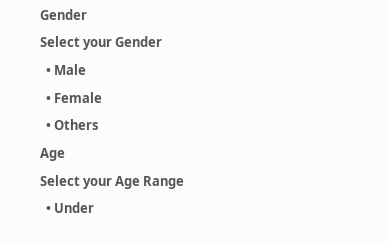Gender
Select your Gender
  • Male
  • Female
  • Others
Age
Select your Age Range
  • Under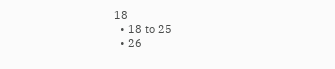18
  • 18 to 25
  • 26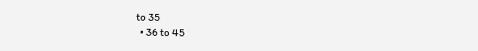to 35
  • 36 to 45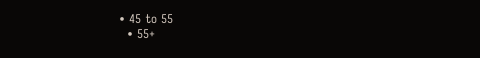• 45 to 55
  • 55+